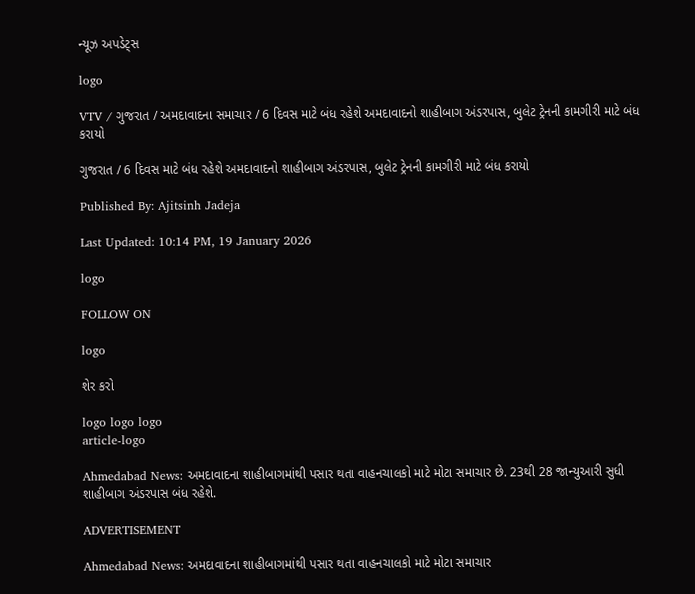ન્યૂઝ અપડેટ્સ

logo

VTV / ગુજરાત / અમદાવાદના સમાચાર / 6 દિવસ માટે બંધ રહેશે અમદાવાદનો શાહીબાગ અંડરપાસ, બુલેટ ટ્રેનની કામગીરી માટે બંધ કરાયો

ગુજરાત / 6 દિવસ માટે બંધ રહેશે અમદાવાદનો શાહીબાગ અંડરપાસ, બુલેટ ટ્રેનની કામગીરી માટે બંધ કરાયો

Published By: Ajitsinh Jadeja

Last Updated: 10:14 PM, 19 January 2026

logo

FOLLOW ON

logo

શેર કરો

logo logo logo
article-logo

Ahmedabad News: અમદાવાદના શાહીબાગમાંથી પસાર થતા વાહનચાલકો માટે મોટા સમાચાર છે. 23થી 28 જાન્યુઆરી સુધી શાહીબાગ અંડરપાસ બંધ રહેશે.

ADVERTISEMENT

Ahmedabad News: અમદાવાદના શાહીબાગમાંથી પસાર થતા વાહનચાલકો માટે મોટા સમાચાર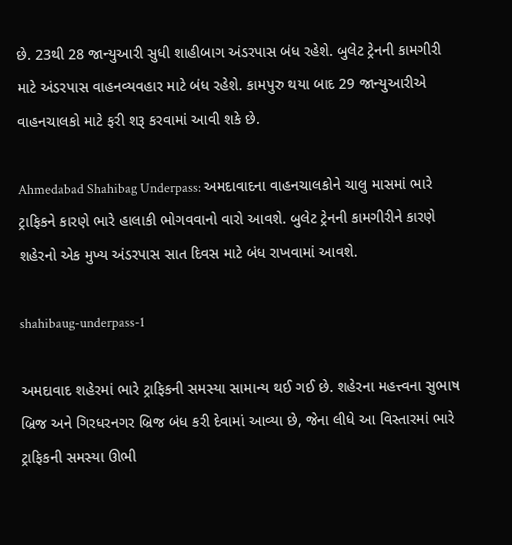છે. 23થી 28 જાન્યુઆરી સુધી શાહીબાગ અંડરપાસ બંધ રહેશે. બુલેટ ટ્રેનની કામગીરી માટે અંડરપાસ વાહનવ્યવહાર માટે બંધ રહેશે. કામપુરુ થયા બાદ 29 જાન્યુઆરીએ વાહનચાલકો માટે ફરી શરૂ કરવામાં આવી શકે છે.

Ahmedabad Shahibag Underpass: અમદાવાદના વાહનચાલકોને ચાલુ માસમાં ભારે ટ્રાફિકને કારણે ભારે હાલાકી ભોગવવાનો વારો આવશે. બુલેટ ટ્રેનની કામગીરીને કારણે શહેરનો એક મુખ્ય અંડરપાસ સાત દિવસ માટે બંધ રાખવામાં આવશે.

shahibaug-underpass-1

અમદાવાદ શહેરમાં ભારે ટ્રાફિકની સમસ્યા સામાન્ય થઈ ગઈ છે. શહેરના મહત્ત્વના સુભાષ બ્રિજ અને ગિરધરનગર બ્રિજ બંધ કરી દેવામાં આવ્યા છે, જેના લીધે આ વિસ્તારમાં ભારે ટ્રાફિકની સમસ્યા ઊભી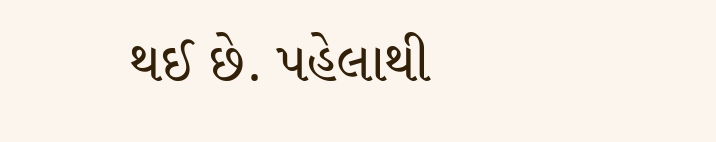થઈ છે. પહેલાથી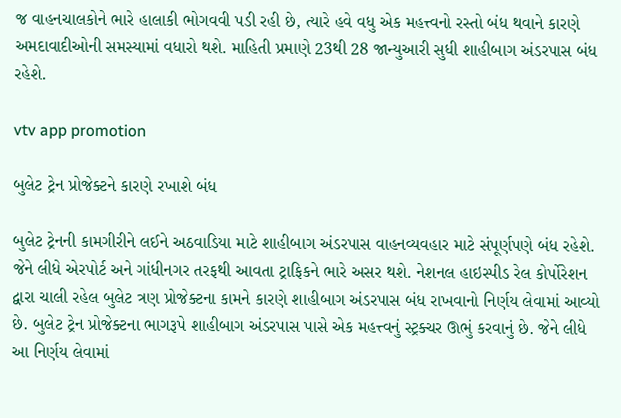જ વાહનચાલકોને ભારે હાલાકી ભોગવવી પડી રહી છે, ત્યારે હવે વધુ એક મહત્ત્વનો રસ્તો બંધ થવાને કારણે અમદાવાદીઓની સમસ્યામાં વધારો થશે. માહિતી પ્રમાણે 23થી 28 જાન્યુઆરી સુધી શાહીબાગ અંડરપાસ બંધ રહેશે.

vtv app promotion

બુલેટ ટ્રેન પ્રોજેક્ટને કારણે રખાશે બંધ

બુલેટ ટ્રેનની કામગીરીને લઈને અઠવાડિયા માટે શાહીબાગ અંડરપાસ વાહનવ્યવહાર માટે સંપૂર્ણપણે બંધ રહેશે. જેને લીધે એરપોર્ટ અને ગાંધીનગર તરફથી આવતા ટ્રાફિકને ભારે અસર થશે. નેશનલ હાઇસ્પીડ રેલ કોર્પોરેશન દ્વારા ચાલી રહેલ બુલેટ ત્રણ પ્રોજેક્ટના કામને કારણે શાહીબાગ અંડરપાસ બંધ રાખવાનો નિર્ણય લેવામાં આવ્યો છે. બુલેટ ટ્રેન પ્રોજેક્ટના ભાગરૂપે શાહીબાગ અંડરપાસ પાસે એક મહત્ત્વનું સ્ટ્રક્ચર ઊભું કરવાનું છે. જેને લીધે આ નિર્ણય લેવામાં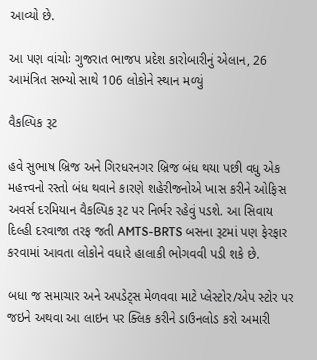આવ્યો છે.

આ પણ વાંચોઃ ગુજરાત ભાજપ પ્રદેશ કારોબારીનું એલાન, 26 આમંત્રિત સભ્યો સાથે 106 લોકોને સ્થાન મળ્યું

વૈકલ્પિક રૂટ

હવે સુભાષ બ્રિજ અને ગિરધરનગર બ્રિજ બંધ થયા પછી વધુ એક મહત્ત્વનો રસ્તો બંધ થવાને કારણે શહેરીજનોએ ખાસ કરીને ઓફિસ અવર્સ દરમિયાન વૈકલ્પિક રૂટ પર નિર્ભર રહેવું પડશે. આ સિવાય દિલ્હી દરવાજા તરફ જતી AMTS-BRTS બસના રૂટમાં પણ ફેરફાર કરવામાં આવતા લોકોને વધારે હાલાકી ભોગવવી પડી શકે છે.

બધા જ સમાચાર અને અપડેટ્સ મેળવવા માટે પ્લેસ્ટોર/એપ સ્ટોર પર જઇને અથવા આ લાઇન પર ક્લિક કરીને ડાઉનલોડ કરો અમારી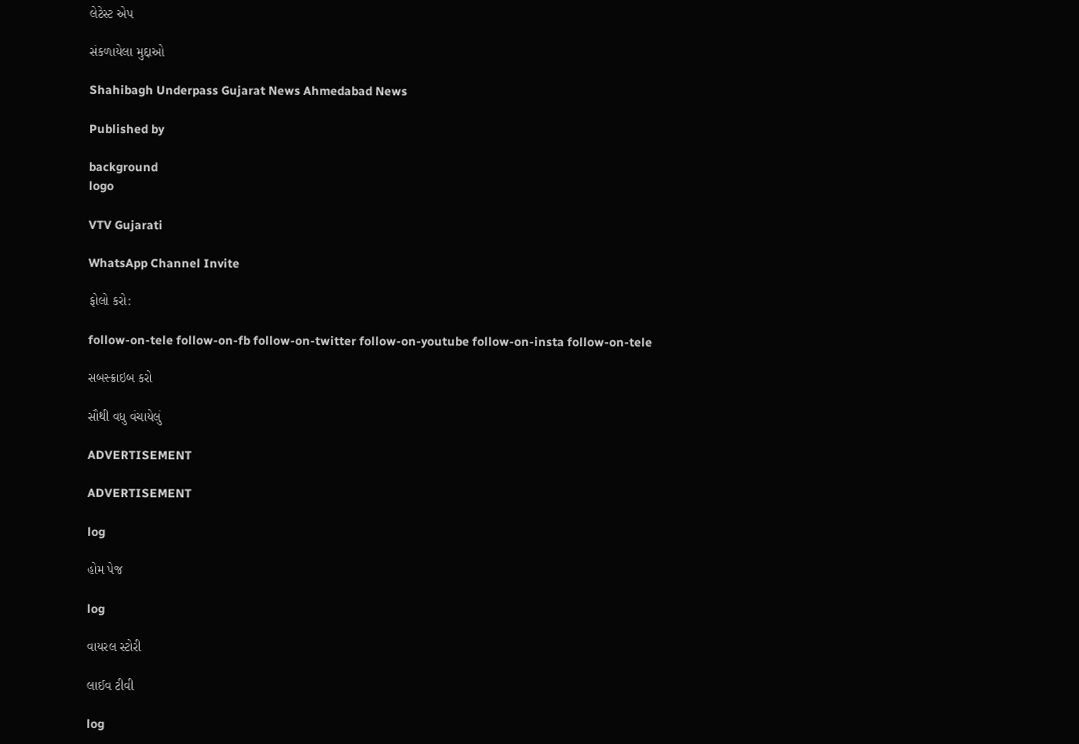લેટેસ્ટ એપ

સંકળાયેલા મુદ્દાઓ

Shahibagh Underpass Gujarat News Ahmedabad News

Published by

background
logo

VTV Gujarati

WhatsApp Channel Invite

ફોલો કરો:

follow-on-tele follow-on-fb follow-on-twitter follow-on-youtube follow-on-insta follow-on-tele

સબસ્ક્રાઇબ કરો

સૌથી વધુ વંચાયેલું

ADVERTISEMENT

ADVERTISEMENT

log

હોમ પેજ

log

વાયરલ સ્ટોરી

લાઈવ ટીવી

log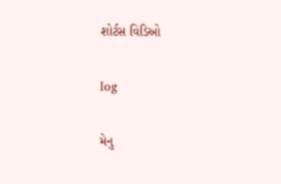શોર્ટસ વિડિઓ

log

મેનુ